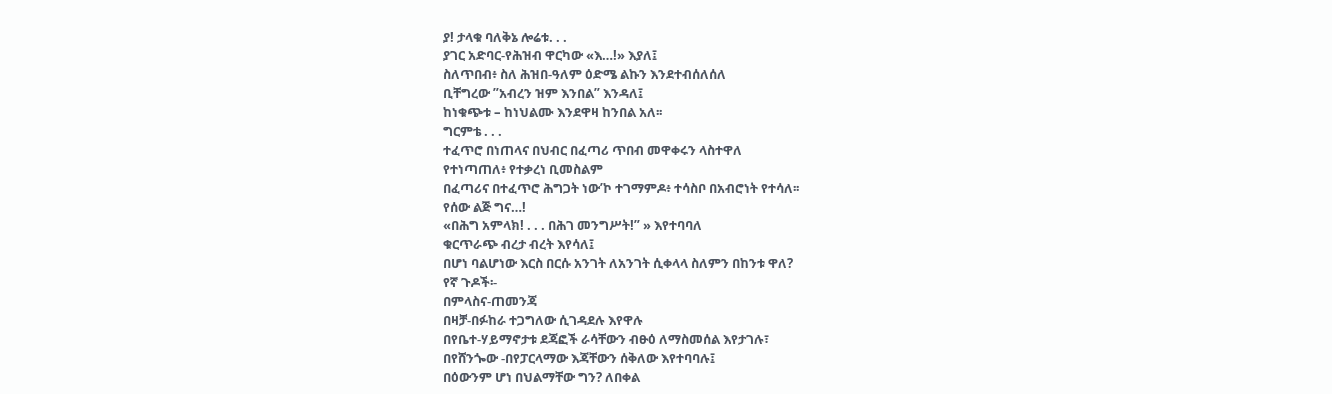ያ! ታላቁ ባለቅኔ ሎሬቱ. . .
ያገር አድባር-የሕዝብ ዋርካው «እ…!» እያለ፤
ስለጥበብ፥ ስለ ሕዝበ-ዓለም ዕድሜ ልኩን እንደተብሰለሰለ
ቢቸግረው ”አብረን ዝም እንበል” እንዳለ፤
ከነቁጭቱ – ከነህልሙ እንደዋዛ ከንበል አለ፡፡
ግርምቴ . . .
ተፈጥሮ በነጠላና በህብር በፈጣሪ ጥበብ መዋቀሩን ላስተዋለ
የተነጣጠለ፥ የተቃረነ ቢመስልም
በፈጣሪና በተፈጥሮ ሕግጋት ነው’ኮ ተገማምዶ፥ ተሳስቦ በአብሮነት የተሳለ፡፡
የሰው ልጅ ግና…!
«በሕግ አምላክ! . . . በሕገ መንግሥት!” » እየተባባለ
ቁርጥራጭ ብረታ ብረት እየሳለ፤
በሆነ ባልሆነው እርስ በርሱ አንገት ለአንገት ሲቀላላ ስለምን በከንቱ ዋለ?
የኛ ጉዶች፡-
በምላስና-ጠመንጃ
በዛቻ-በፉከራ ተጋግለው ሲገዳደሉ እየዋሉ
በየቤተ-ሃይማኖታቱ ደጃፎች ራሳቸውን ብፁዕ ለማስመሰል እየታገሉ፣
በየሸንጐው -በየፓርላማው እጃቸውን ሰቅለው እየተባባሉ፤
በዕውንም ሆነ በህልማቸው ግን? ለበቀል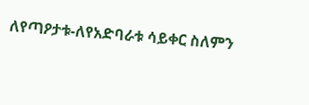ለየጣዖታቱ-ለየአድባራቱ ሳይቀር ስለምን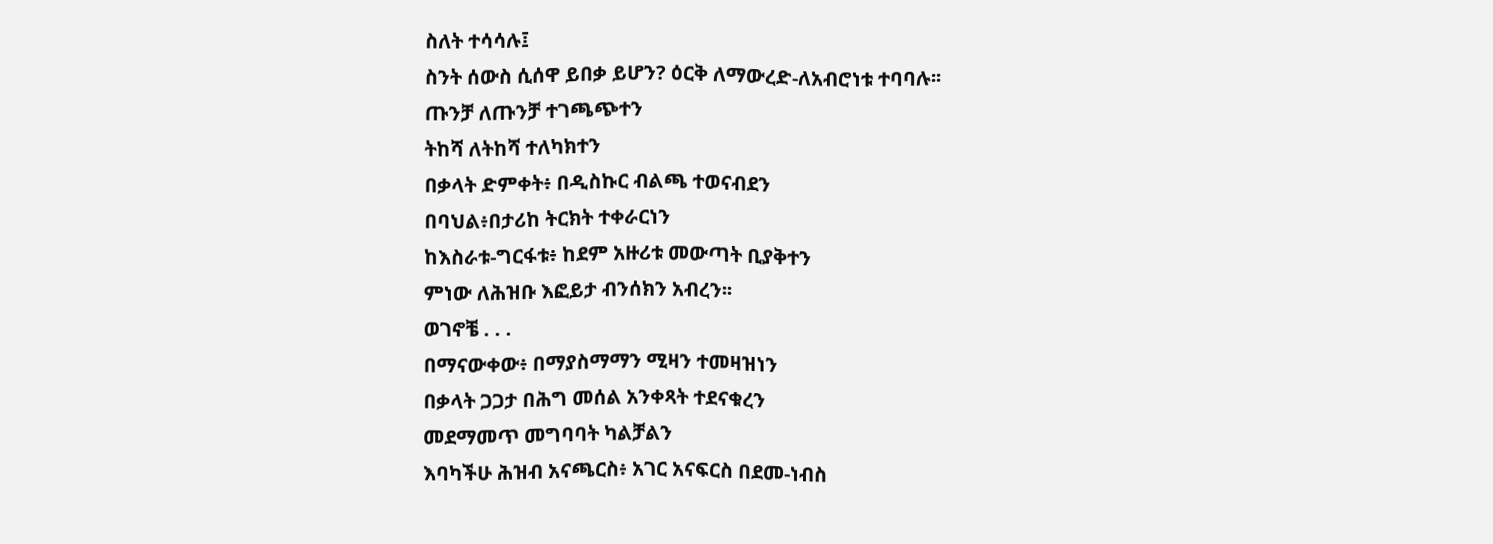ስለት ተሳሳሉ፤
ስንት ሰውስ ሲሰዋ ይበቃ ይሆን? ዕርቅ ለማውረድ-ለአብሮነቱ ተባባሉ፡፡
ጡንቻ ለጡንቻ ተገጫጭተን
ትከሻ ለትከሻ ተለካክተን
በቃላት ድምቀት፥ በዲስኩር ብልጫ ተወናብደን
በባህል፥በታሪከ ትርክት ተቀራርነን
ከእስራቱ-ግርፋቱ፥ ከደም አዙሪቱ መውጣት ቢያቅተን
ምነው ለሕዝቡ እፎይታ ብንሰክን አብረን፡፡
ወገኖቼ . . .
በማናውቀው፥ በማያስማማን ሚዛን ተመዛዝነን
በቃላት ጋጋታ በሕግ መሰል አንቀጻት ተደናቁረን
መደማመጥ መግባባት ካልቻልን
እባካችሁ ሕዝብ አናጫርስ፥ አገር አናፍርስ በደመ-ነብስ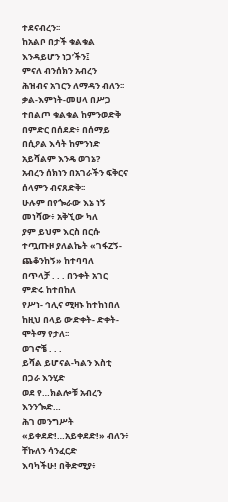ተደናብረን፡፡
ከአልቦ በታች ቁልቁል እንዳይሆን ነጋ’ችን፤
ምናለ ብንሰክን አብረን
ሕዝብና አገርን ለማዳን ብለን፡፡
ቃል-እምነት-መሀላ በሥጋ ተበልጦ ቁልቁል ከምንወድቅ
በምድር በሰደድ፥ በሰማይ በሲዖል እሳት ከምንነድ
አይሻልም እንዴ ወገኔ?
አብረን ሰክነን በአገራችን ፍቅርና ሰላምን ብናጸድቅ፡፡
ሁሉም በየጐራው እኔ ነኝ መነሻው፥ አቅኚው ካለ
ያም ይህም እርስ በርሱ ተጧጡዞ ያለልኬት «ገፋZኝ-ጨቆንከኝ» ከተባባለ
በጥላቻ . . . በንቀት አገር ምድሩ ከተበከለ
የሥነ- ኅሊና ሚዛኑ ከተከነበለ
ከዚህ በላይ ውድቀት- ድቀት- ሞትማ የታለ፡፡
ወገኖቼ . . .
ይሻል ይሆናል-ካልን እስቲ በጋራ እንሂድ
ወደ የ…ክልሎቹ አብረን እንንጐድ…
ሕገ መንግሥት «ይቀደድ!…አይቀደድ!» ብለን፥ ቸኩለን ሳንፈርድ
እባካችሁ! በቅድሚያ፥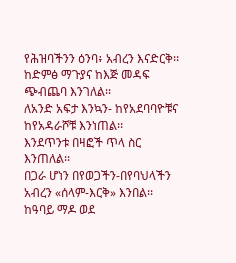የሕዝባችንን ዕንባ፥ አብረን እናድርቅ፡፡
ከድምፅ ማጉያና ከእጅ መዳፍ ጭብጨባ እንገለል፡፡
ለአንድ አፍታ እንኳን- ከየአደባባዮቹና ከየአዳራሾቹ እንነጠል፡፡
እንደጥንቱ በዛፎች ጥላ ስር እንጠለል፡፡
በጋራ ሆነን በየወጋችን-በየባህላችን አብረን «ሰላም-እርቅ» እንበል፡፡
ከዓባይ ማዶ ወደ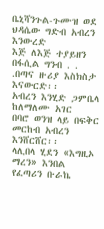ቤኒሻንጉል-ጉሙዝ ወደ ህዳሴው ግድብ አብረን እንውረድ
እጅ ለእጅ ተያይዘን በፋሲል ግንብ . . .በጣና ዙሪያ እስክስታ እናውርድ፡፡
አብረን እንሂድ ጋምቤላ ከለማለሙ አገር
በባሮ ወንዝ ላይ በፍቅር መርከብ አብረን እንሸርሸር፡፡
ላሊበላ ሂደን «እግዚኦ ማረን» እንበል
የፈጣሪን ቡራኬ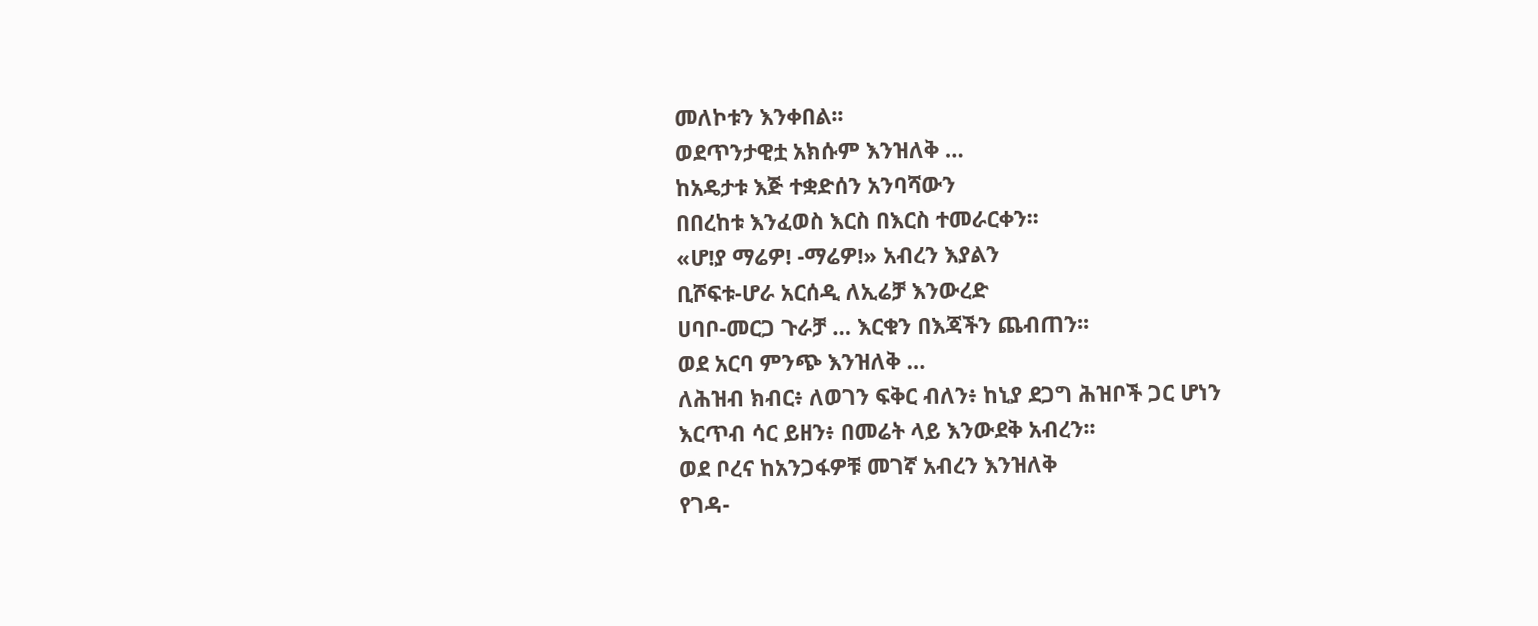መለኮቱን እንቀበል፡፡
ወደጥንታዊቷ አክሱም እንዝለቅ …
ከአዴታቱ እጅ ተቋድሰን አንባሻውን
በበረከቱ እንፈወስ እርስ በእርስ ተመራርቀን፡፡
«ሆ!ያ ማሬዎ! -ማሬዎ!» አብረን እያልን
ቢሾፍቱ-ሆራ አርሰዲ ለኢሬቻ እንውረድ
ሀባቦ-መርጋ ጉራቻ … እርቁን በእጃችን ጨብጠን፡፡
ወደ አርባ ምንጭ እንዝለቅ …
ለሕዝብ ክብር፥ ለወገን ፍቅር ብለን፥ ከኒያ ደጋግ ሕዝቦች ጋር ሆነን
እርጥብ ሳር ይዘን፥ በመሬት ላይ እንውደቅ አብረን፡፡
ወደ ቦረና ከአንጋፋዎቹ መገኛ አብረን እንዝለቅ
የገዳ-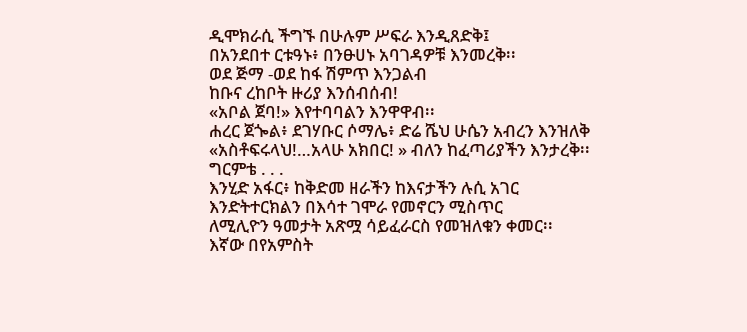ዲሞክራሲ ችግኙ በሁሉም ሥፍራ እንዲጸድቅ፤
በአንደበተ ርቱዓኑ፥ በንፁሀኑ አባገዳዎቹ እንመረቅ፡፡
ወደ ጅማ -ወደ ከፋ ሽምጥ እንጋልብ
ከቡና ረከቦት ዙሪያ እንሰብሰብ!
«አቦል ጀባ!» እየተባባልን እንዋዋብ፡፡
ሐረር ጀጐል፥ ደገሃቡር ሶማሌ፥ ድሬ ሼህ ሁሴን አብረን እንዝለቅ
«አስቶፍሩላህ!…አላሁ አክበር! » ብለን ከፈጣሪያችን እንታረቅ፡፡
ግርምቴ . . .
እንሂድ አፋር፥ ከቅድመ ዘራችን ከእናታችን ሉሲ አገር
እንድትተርክልን በእሳተ ገሞራ የመኖርን ሚስጥር
ለሚሊዮን ዓመታት አጽሟ ሳይፈራርስ የመዝለቁን ቀመር፡፡
እኛው በየአምስት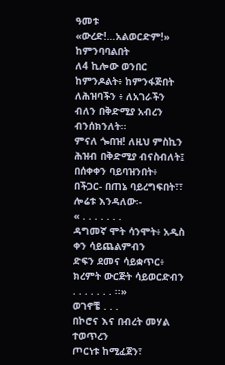ዓመቱ «ውረድ!…አልወርድም!» ከምንባባልበት
ለ4 ኪሎው ወንበር ከምንዶልት፥ ከምንፋጅበት
ለሕዝባችን ፥ ለአገራችን ብለን በቅድሚያ አብረን ብንሰክንለት፡፡
ምናለ ጐበዝ! ለዚህ ምስኪን ሕዝብ በቅድሚያ ብናስብለት፤
በሰቀቀን ባይባዝንበት፥ በችጋር- በጠኔ ባይረግፍበት፣፣
ሎሬቱ እንዳለው፡-
« . . . . . . .
ዳግመኛ ሞት ሳንሞት፥ አዲስ ቀን ሳይጨልምብን
ድፍን ደመና ሳይቋጥር፥ ክረምት ውርጅት ሳይወርድብን
. . . . . . . ፡፡»
ወገኖቼ . . .
በኮሮና እና በብረት መሃል ተወጥረን
ጦርነቱ ከሚፈጀን፣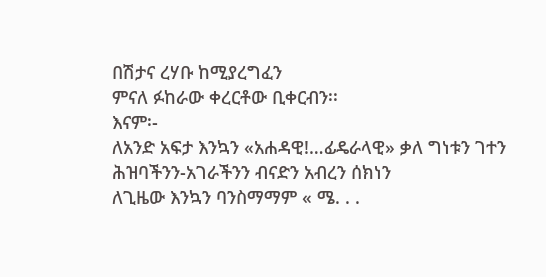በሽታና ረሃቡ ከሚያረግፈን
ምናለ ፉከራው ቀረርቶው ቢቀርብን፡፡
እናም፡-
ለአንድ አፍታ እንኳን «አሐዳዊ!…ፊዴራላዊ» ቃለ ግነቱን ገተን
ሕዝባችንን-አገራችንን ብናድን አብረን ሰክነን
ለጊዜው እንኳን ባንስማማም « ሜ. . .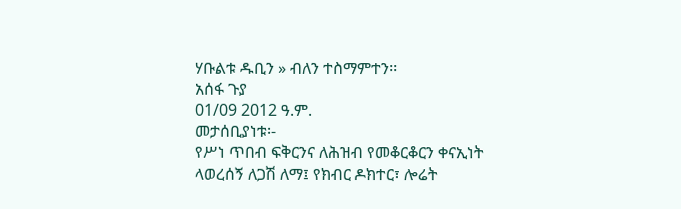ሃቡልቱ ዱቢን » ብለን ተስማምተን፡፡
አሰፋ ጉያ
01/09 2012 ዓ.ም.
መታሰቢያነቱ፡-
የሥነ ጥበብ ፍቅርንና ለሕዝብ የመቆርቆርን ቀናኢነት ላወረሰኝ ለጋሽ ለማ፤ የክብር ዶክተር፣ ሎሬት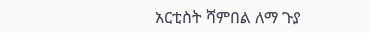አርቲስት ሻምበል ለማ ጉያ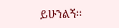ይሁንልኝ፡፡